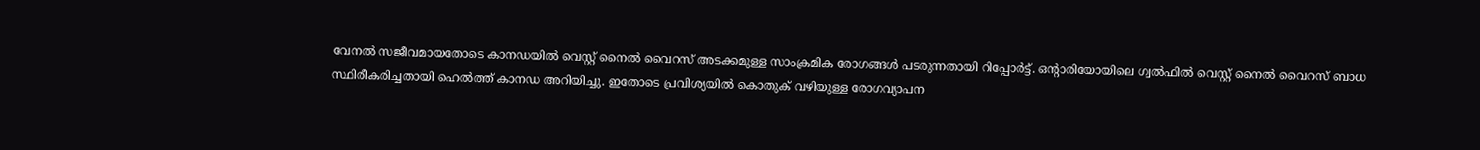വേനൽ സജീവമായതോടെ കാനഡയിൽ വെസ്റ്റ് നൈൽ വൈറസ് അടക്കമുള്ള സാംക്രമിക രോഗങ്ങൾ പടരുന്നതായി റിപ്പോർട്ട്. ഒൻ്റാരിയോയിലെ ഗ്വൽഫിൽ വെസ്റ്റ് നൈൽ വൈറസ് ബാധ സ്ഥിരീകരിച്ചതായി ഹെൽത്ത് കാനഡ അറിയിച്ചു. ഇതോടെ പ്രവിശ്യയിൽ കൊതുക് വഴിയുള്ള രോഗവ്യാപന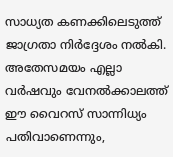സാധ്യത കണക്കിലെടുത്ത് ജാഗ്രതാ നിർദ്ദേശം നൽകി.
അതേസമയം എല്ലാ വർഷവും വേനൽക്കാലത്ത് ഈ വൈറസ് സാന്നിധ്യം പതിവാണെന്നും,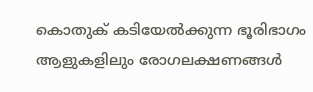കൊതുക് കടിയേൽക്കുന്ന ഭൂരിഭാഗം ആളുകളിലും രോഗലക്ഷണങ്ങൾ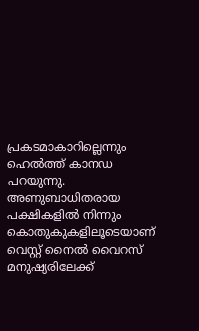പ്രകടമാകാറില്ലെന്നും ഹെൽത്ത് കാനഡ പറയുന്നു. അണുബാധിതരായ പക്ഷികളിൽ നിന്നും കൊതുകുകളിലൂടെയാണ് വെസ്റ്റ് നൈൽ വൈറസ് മനുഷ്യരിലേക്ക്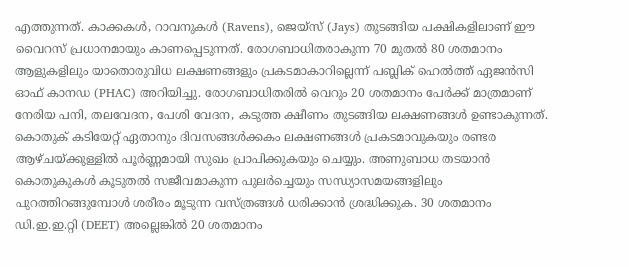എത്തുന്നത്. കാക്കകൾ, റാവനുകൾ (Ravens), ജെയ്സ് (Jays) തുടങ്ങിയ പക്ഷികളിലാണ് ഈ വൈറസ് പ്രധാനമായും കാണപ്പെടുന്നത്. രോഗബാധിതരാകുന്ന 70 മുതൽ 80 ശതമാനം ആളുകളിലും യാതൊരുവിധ ലക്ഷണങ്ങളും പ്രകടമാകാറില്ലെന്ന് പബ്ലിക് ഹെൽത്ത് ഏജൻസി ഓഫ് കാനഡ (PHAC) അറിയിച്ചു. രോഗബാധിതരിൽ വെറും 20 ശതമാനം പേർക്ക് മാത്രമാണ് നേരിയ പനി, തലവേദന, പേശി വേദന, കടുത്ത ക്ഷീണം തുടങ്ങിയ ലക്ഷണങ്ങൾ ഉണ്ടാകുന്നത്. കൊതുക് കടിയേറ്റ് ഏതാനും ദിവസങ്ങൾക്കകം ലക്ഷണങ്ങൾ പ്രകടമാവുകയും രണ്ടര ആഴ്ചയ്ക്കുള്ളിൽ പൂർണ്ണമായി സുഖം പ്രാപിക്കുകയും ചെയ്യും. അണുബാധ തടയാൻ കൊതുകുകൾ കൂടുതൽ സജീവമാകുന്ന പുലർച്ചെയും സന്ധ്യാസമയങ്ങളിലും പുറത്തിറങ്ങുമ്പോൾ ശരീരം മൂടുന്ന വസ്ത്രങ്ങൾ ധരിക്കാൻ ശ്രദ്ധിക്കുക. 30 ശതമാനം ഡി.ഇ.ഇ.റ്റി (DEET) അല്ലെങ്കിൽ 20 ശതമാനം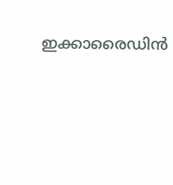ഇക്കാരൈഡിൻ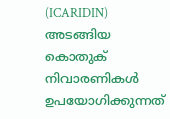(ICARIDIN) അടങ്ങിയ കൊതുക് നിവാരണികൾ ഉപയോഗിക്കുന്നത്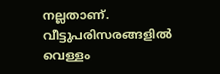നല്ലതാണ്. വീട്ടുപരിസരങ്ങളിൽ വെള്ളം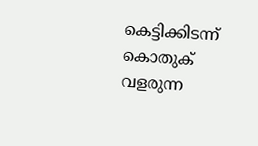കെട്ടിക്കിടന്ന് കൊതുക് വളരുന്ന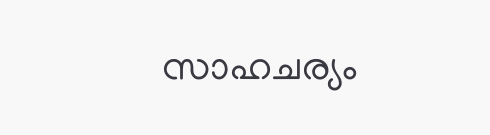സാഹചര്യം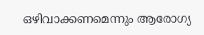ഒഴിവാക്കണമെന്നും ആരോഗ്യ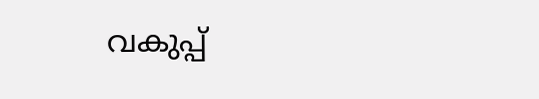വകുപ്പ്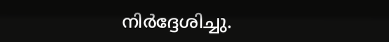നിർദ്ദേശിച്ചു.